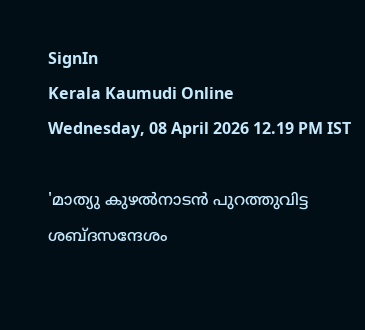SignIn
Kerala Kaumudi Online
Wednesday, 08 April 2026 12.19 PM IST

'മാത്യു കുഴൽനാടൻ പുറത്തുവിട്ട ശബ്ദസന്ദേശം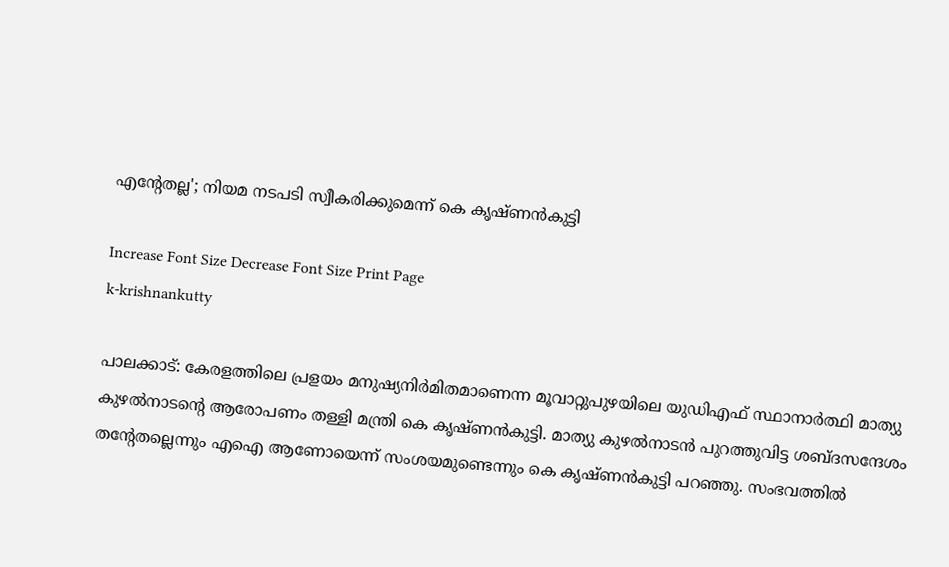എന്റേതല്ല'; നിയമ നടപടി സ്വീകരിക്കുമെന്ന് കെ കൃഷ്ണൻകുട്ടി

Increase Font Size Decrease Font Size Print Page
k-krishnankutty

പാലക്കാട്: കേരളത്തിലെ പ്രളയം മനുഷ്യനിർമിതമാണെന്ന മൂവാറ്റുപുഴയിലെ യുഡിഎഫ് സ്ഥാനാർത്ഥി മാത്യു കുഴൽനാടന്റെ ആരോപണം തള്ളി മന്ത്രി കെ കൃഷ്ണൻകുട്ടി. മാത്യു കുഴൽനാടൻ പുറത്തുവിട്ട ശബ്ദസന്ദേശം തന്റേതല്ലെന്നും എഐ ആണോയെന്ന് സംശയമുണ്ടെന്നും കെ കൃഷ്ണൻകുട്ടി പറഞ്ഞു. സംഭവത്തിൽ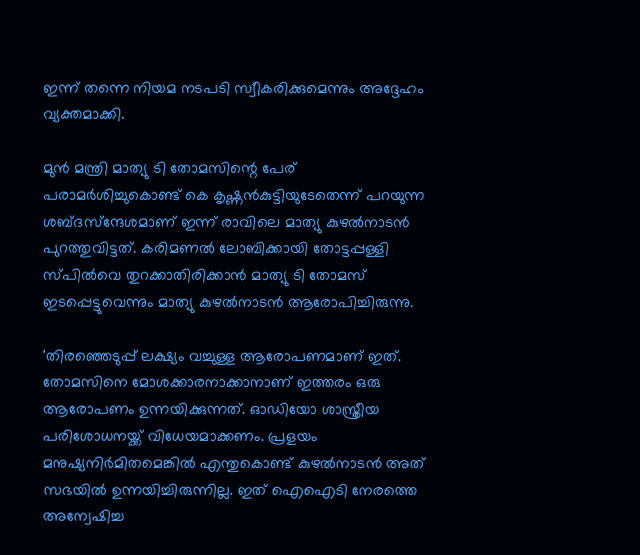ഇന്ന് തന്നെ നിയമ നടപടി സ്വീകരിക്കുമെന്നും അദ്ദേഹം വ്യക്തമാക്കി.

മുൻ മന്ത്രി മാത്യു ടി തോമസിന്റെ പേര് പരാമർശിച്ചുകൊണ്ട് കെ കൃഷ്ണൻകുട്ടിയുടേതെന്ന് പറയുന്ന ശബ്ദസ്‌ന്ദേശമാണ് ഇന്ന് രാവിലെ മാത്യു കുഴൽനാടൻ പുറത്തുവിട്ടത്. കരിമണൽ ലോബിക്കായി തോട്ടപ്പള്ളി സ്‌പിൽവെ തുറക്കാതിരിക്കാൻ മാത്യു ടി തോമസ് ഇടപ്പെട്ടുവെന്നും മാത്യു കുഴൽനാടൻ ആരോപിച്ചിരുന്നു.

'തിരഞ്ഞെടുപ്പ് ലക്ഷ്യം വച്ചുള്ള ആരോപണമാണ് ഇത്. തോമസിനെ മോശക്കാരനാക്കാനാണ് ഇത്തരം ഒരു ആരോപണം ഉന്നയിക്കുന്നത്. ഓഡിയോ ശാസ്ത്രീയ പരിശോധനയ്ക്ക് വിധേയമാക്കണം. പ്രളയം മനുഷ്യനിർമിതമെങ്കിൽ എന്തുകൊണ്ട് കുഴൽനാടൻ അത് സഭയിൽ ഉന്നയിച്ചിരുന്നില്ല. ഇത് ഐഐടി നേരത്തെ അന്വേഷിച്ച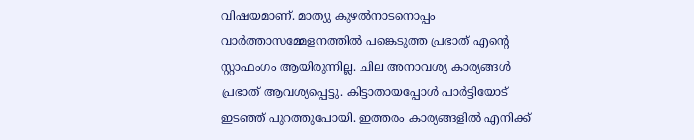വിഷയമാണ്. മാത്യു കുഴൽനാടനൊപ്പം വാർത്താസമ്മേളനത്തിൽ പങ്കെടുത്ത പ്രഭാത് എന്റെ സ്റ്റാഫംഗം ആയിരുന്നില്ല. ചില അനാവശ്യ കാര്യങ്ങൾ പ്രഭാത് ആവശ്യപ്പെട്ടു. കിട്ടാതായപ്പോൾ പാർട്ടിയോട് ഇടഞ്ഞ് പുറത്തുപോയി. ഇത്തരം കാര്യങ്ങളിൽ എനിക്ക്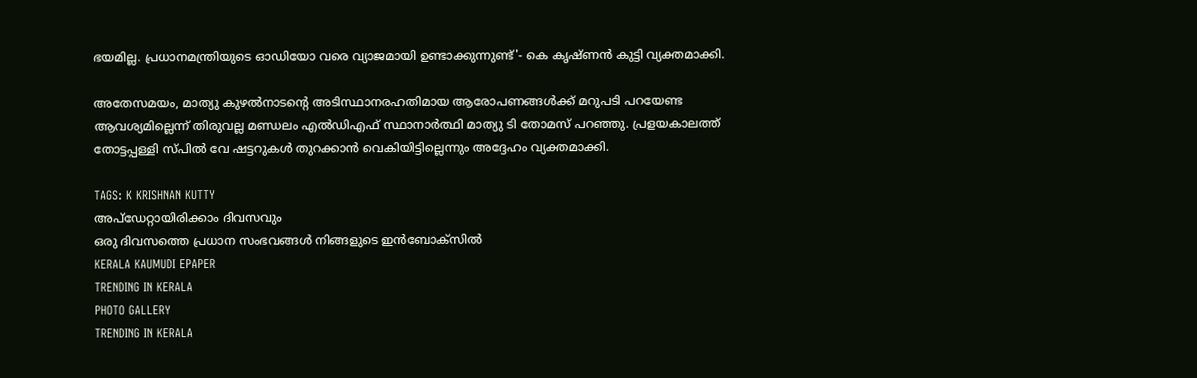ഭയമില്ല. പ്രധാനമന്ത്രിയുടെ ഓഡിയോ വരെ വ്യാജമായി ഉണ്ടാക്കുന്നുണ്ട്'- കെ കൃഷ്ണൻ കുട്ടി വ്യക്തമാക്കി.

അതേസമയം, മാത്യു കുഴൽനാടന്റെ അടിസ്ഥാനരഹതിമായ ആരോപണങ്ങൾക്ക് മറുപടി പറയേണ്ട ആവശ്യമില്ലെന്ന് തിരുവല്ല മണ്ഡലം എൽഡിഎഫ് സ്ഥാനാർത്ഥി മാത്യു ടി തോമസ് പറഞ്ഞു. പ്രളയകാലത്ത് തോട്ടപ്പള്ളി സ്പിൽ വേ ഷട്ടറുകൾ തുറക്കാൻ വെകിയിട്ടില്ലെന്നും അദ്ദേഹം വ്യക്തമാക്കി.

TAGS: K KRISHNAN KUTTY
അപ്ഡേറ്റായിരിക്കാം ദിവസവും
ഒരു ദിവസത്തെ പ്രധാന സംഭവങ്ങൾ നിങ്ങളുടെ ഇൻബോക്സിൽ
KERALA KAUMUDI EPAPER
TRENDING IN KERALA
PHOTO GALLERY
TRENDING IN KERALA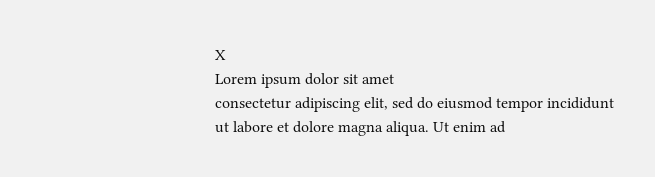X
Lorem ipsum dolor sit amet
consectetur adipiscing elit, sed do eiusmod tempor incididunt ut labore et dolore magna aliqua. Ut enim ad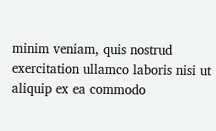minim veniam, quis nostrud exercitation ullamco laboris nisi ut aliquip ex ea commodo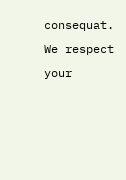consequat.
We respect your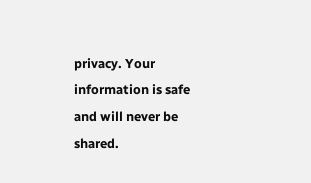privacy. Your information is safe and will never be shared.